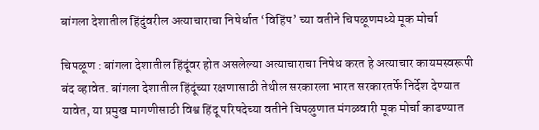बांगला देशातील हिंदुंवरील अत्याचाराचा निषेर्धात ‘विहिंप’ च्या वतीने चिपळूणमध्ये मूक मोर्चा

चिपळूण : बांगला देशातील हिंदूंवर होत असलेल्या अत्याचाराचा निषेध करत हे अत्याचार कायमस्वरूपी बंद व्हावेत. बांगला देशातील हिंदूंच्या रक्षणासाठी तेथील सरकारला भारत सरकारतर्फे निर्देश देण्यात यावेत, या प्रमुख मागणीसाठी विश्व हिंदू परिषदेच्या वतीने चिपळुणात मंगळवारी मूक मोर्चा काढण्यात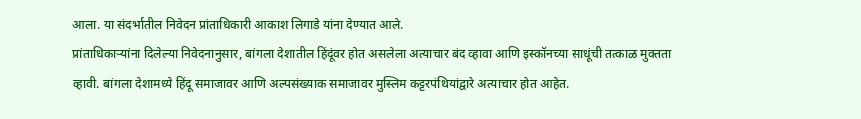आला. या संदर्भातील निवेदन प्रांताधिकारी आकाश लिगाडे यांना देण्यात आले.
प्रांताधिकाऱ्यांना दिलेल्या निवेदनानुसार, बांगला देशातील हिंदूंवर होत असलेला अत्याचार बंद व्हावा आणि इस्कॉनच्या साधूंची तत्काळ मुक्तता व्हावी. बांगला देशामध्ये हिंदू समाजावर आणि अल्पसंख्याक समाजावर मुस्लिम कट्टरपंथियांद्वारे अत्याचार होत आहेत.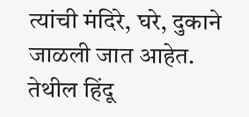त्यांची मंदिरे, घरे, दुकाने जाळली जात आहेत. तेथील हिंदू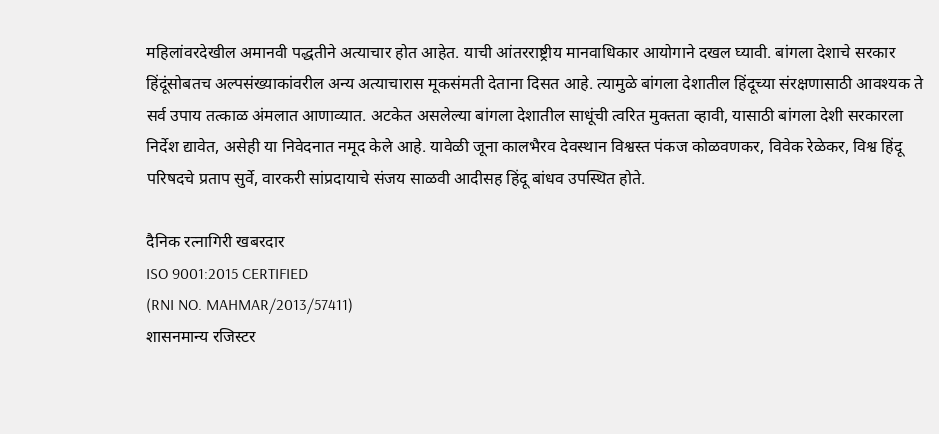महिलांवरदेखील अमानवी पद्धतीने अत्याचार होत आहेत. याची आंतरराष्ट्रीय मानवाधिकार आयोगाने दखल घ्यावी. बांगला देशाचे सरकार हिंदूंसोबतच अल्पसंख्याकांवरील अन्य अत्याचारास मूकसंमती देताना दिसत आहे. त्यामुळे बांगला देशातील हिंदूच्या संरक्षणासाठी आवश्यक ते सर्व उपाय तत्काळ अंमलात आणाव्यात. अटकेत असलेल्या बांगला देशातील साधूंची त्वरित मुक्तता व्हावी, यासाठी बांगला देशी सरकारला निर्देश द्यावेत, असेही या निवेदनात नमूद केले आहे. यावेळी जूना कालभैरव देवस्थान विश्वस्त पंकज कोळवणकर, विवेक रेळेकर, विश्व हिंदू परिषदचे प्रताप सुर्वे, वारकरी सांप्रदायाचे संजय साळवी आदीसह हिंदू बांधव उपस्थित होते.

दैनिक रत्नागिरी खबरदार
ISO 9001:2015 CERTIFIED
(RNI NO. MAHMAR/2013/57411)
शासनमान्य रजिस्टर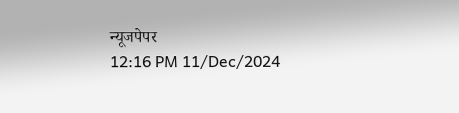न्यूजपेपर
12:16 PM 11/Dec/2024